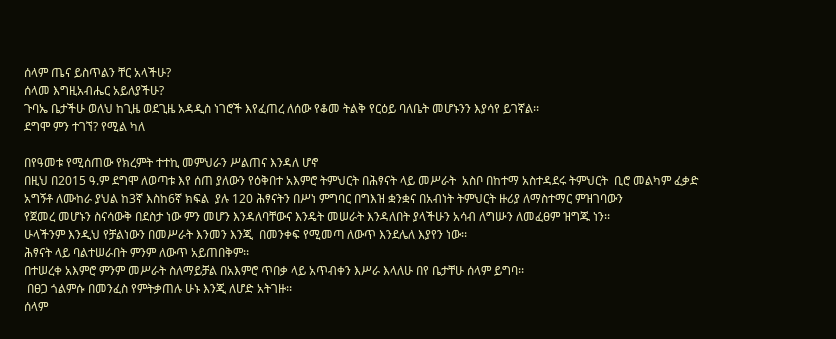ሰላም ጤና ይስጥልን ቸር አላችሁ?
ሰላመ እግዚአብሔር አይለያችሁ?
ጉባኤ ቤታችሁ ወለህ ከጊዜ ወደጊዜ አዳዲስ ነገሮች እየፈጠረ ለሰው የቆመ ትልቅ የርዕይ ባለቤት መሆኑንን እያሳየ ይገኛል፡፡
ደግሞ ምን ተገኘ? የሚል ካለ

በየዓመቱ የሚሰጠው የክረምት ተተኪ መምህራን ሥልጠና እንዳለ ሆኖ
በዚህ በ2015 ዓ.ም ደግሞ ለወጣቱ እየ ሰጠ ያለውን የዕቅበተ አእምሮ ትምህርት በሕፃናት ላይ መሥራት  አስቦ በከተማ አስተዳደሩ ትምህርት  ቢሮ መልካም ፈቃድ አግኝቶ ለሙከራ ያህል ከ3ኛ እስከ6ኛ ክፍል  ያሉ 120 ሕፃናትን በሥነ ምግባር በግእዝ ቋንቋና በአብነት ትምህርት ዙሪያ ለማስተማር ምዝገባውን
የጀመረ መሆኑን ስናሳውቅ በደስታ ነው ምን መሆን እንዳለባቸውና እንዴት መሠራት እንዳለበት ያላችሁን አሳብ ለግሡን ለመፈፀም ዝግጁ ነን፡፡
ሁላችንም እንዲህ የቻልነውን በመሥራት እንመን እንጂ  በመንቀፍ የሚመጣ ለውጥ እንደሌለ እያየን ነው፡፡
ሕፃናት ላይ ባልተሠራበት ምንም ለውጥ አይጠበቅም፡፡
በተሠረቀ አእምሮ ምንም መሥራት ስለማይቻል በአእምሮ ጥበቃ ላይ አጥብቀን እሥራ እላለሁ በየ ቤታቸሁ ሰላም ይግባ፡፡
 በፀጋ ጎልምሱ በመንፈስ የምትቃጠሉ ሁኑ እንጂ ለሆድ አትገዙ፡፡
ሰላም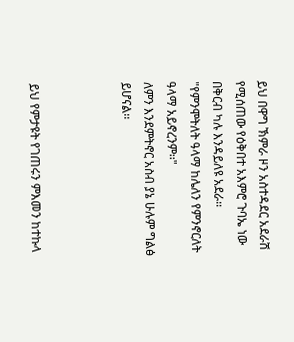ይህ በዋግ ኽምራ ዞን አስተዳደር አደራሽ የሚሰጠው የዕቅበተ አእምሮ ጉባኤ ነው በቅርብ ካሉ እንዳይለዩ አደራ፡፡
"የምንሞትለት ዓላማ ከሌለን የምንኖርለት ዓላማ አይኖረንም፡፡"
ለምን እንደምትኖር አስብ ያኔ ሁሉም ግልፅ ይሆናል፡፡



ይህ የምታዩት የገጠሩን ምእመን ከተኩላ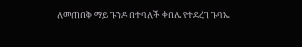ለመጠበቅ ማይ ጉንዶ በተባለች ቀበሌ የተደረገ ጉባኤ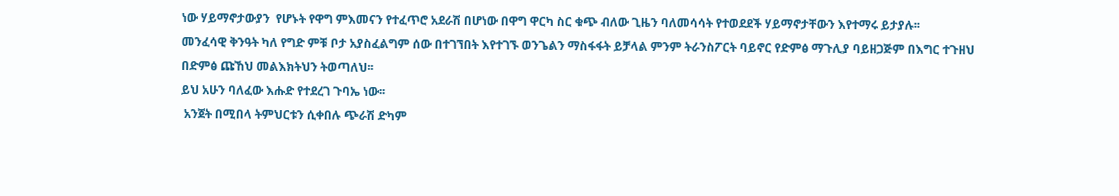ነው ሃይማኖታውያን  የሆኑት የዋግ ምእመናን የተፈጥሮ አደራሽ በሆነው በዋግ ዋርካ ስር ቁጭ ብለው ጊዜን ባለመሳሳት የተወደደች ሃይማኖታቸውን እየተማሩ ይታያሉ፡፡
መንፈሳዊ ቅንዓት ካለ የግድ ምቹ ቦታ አያስፈልግም ሰው በተገኘበት እየተገኙ ወንጌልን ማስፋፋት ይቻላል ምንም ትራንስፖርት ባይኖር የድምፅ ማጉሊያ ባይዘጋጅም በእግር ተጉዘህ በድምፅ ጩኸህ መልእክትህን ትወጣለህ፡፡
ይህ አሁን ባለፈው እሑድ የተደረገ ጉባኤ ነው፡፡
 አንጀት በሚበላ ትምህርቱን ሲቀበሉ ጭራሽ ድካም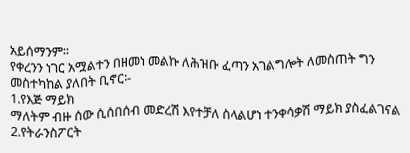አይሰማንም፡፡
የቀረንን ነገር አሟልተን በዘመነ መልኩ ለሕዝቡ ፈጣን አገልግሎት ለመስጠት ግን መስተካከል ያለበት ቢኖር፡-
1.የእጅ ማይክ
ማለትም ብዙ ሰው ሲሰበሰብ መድረሽ እየተቻለ ስላልሆነ ተንቀሳቃሽ ማይክ ያስፈልገናል
2.የትራንስፖርት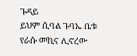ጉዳይ
ይህም ሲባል ጉባኤ ቤቱ የራሱ መኪና ሊኖረው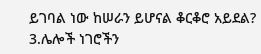ይገባል ነው ከሠራን ይሆናል ቆርቆሮ አይደል?
3.ሌሎች ነገሮችን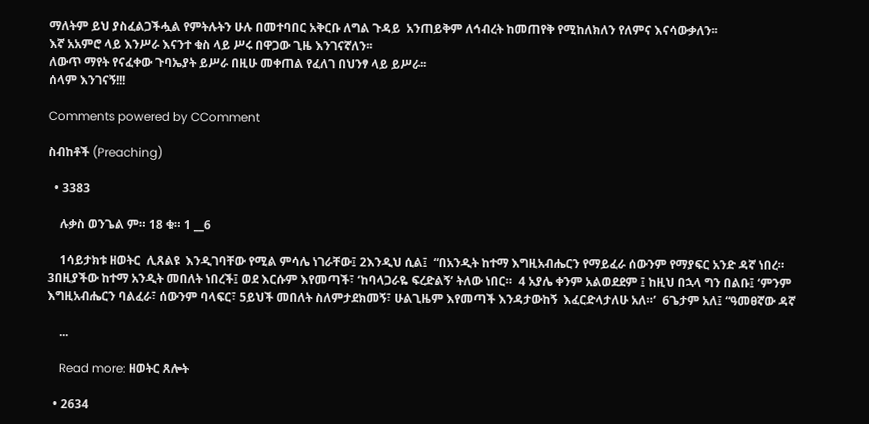ማለትም ይህ ያስፈልጋችሗል የምትሉትን ሁሉ በመተባበር አቅርቡ ለግል ጉዳይ  አንጠይቅም ለኅብረት ከመጠየቅ የሚከለክለን የለምና እናሳውቃለን፡፡
እኛ አአምሮ ላይ እንሥራ እናንተ ቁስ ላይ ሥሩ በዋጋው ጊዜ እንገናኛለን፡፡
ለውጥ ማየት የናፈቀው ጉባኤያት ይሥራ በዚሁ መቀጠል የፈለገ በህንፃ ላይ ይሥራ፡፡
ሰላም እንገናኝ!!!

Comments powered by CComment

ስብከቶች (Preaching)

  • 3383

    ሉቃስ ወንጌል ም። 18 ቁ። 1 __6

    1ሳይታክቱ ዘወትር  ሊጸልዩ  እንዲገባቸው የሚል ምሳሌ ነገራቸው፤ 2እንዲህ ሲል፤  “በአንዲት ከተማ እግዚአብሔርን የማይፈራ ሰውንም የማያፍር አንድ ዳኛ ነበረ። 3በዚያችው ከተማ አንዲት መበለት ነበረች፤ ወደ እርሱም እየመጣች፣ ‘ከባላጋራዬ ፍረድልኝ’ ትለው ነበር።  4 አያሌ ቀንም አልወደደም ፤ ከዚህ በኋላ ግን በልቡ፤ ‘ምንም እግዚአብሔርን ባልፈራ፣ ሰውንም ባላፍር፣ 5ይህች መበለት ስለምታደክመኝ፣ ሁልጊዜም እየመጣች እንዳታውከኝ  እፈርድላታለሁ አለ።’  6ጌታም አለ፤ “ዓመፀኛው ዳኛ

    ...

    Read more: ዘወትር ጸሎት

  • 2634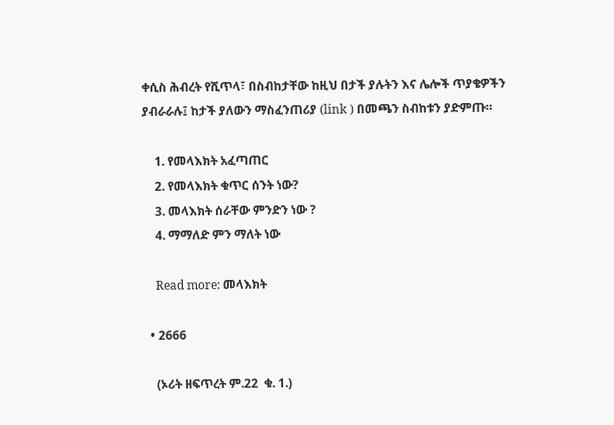ቀሲስ ሕብረት የሺጥላ፣ በስብከታቸው ከዚህ በታች ያሉትን እና ሌሎች ጥያቄዎችን ያብራራሉ፤ ከታች ያለውን ማስፈንጠሪያ (link ) በመጫን ስብከቱን ያድምጡ።

    1. የመላእክት አፈጣጠር
    2. የመላእክት ቁጥር ሰንት ነው?
    3. መላእክት ሰራቸው ምንድን ነው ?
    4. ማማለድ ምን ማለት ነው

    Read more: መላእክት

  • 2666

    (ኦሪት ዘፍጥረት ም.22  ቁ. 1.)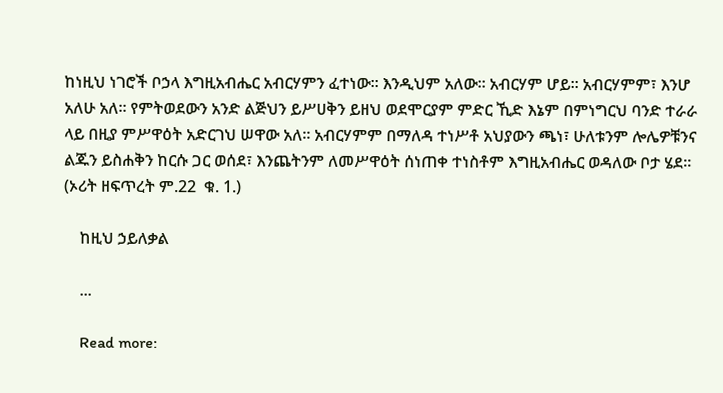ከነዚህ ነገሮች ቦኃላ እግዚአብሔር አብርሃምን ፈተነው። እንዲህም አለው። አብርሃም ሆይ። አብርሃምም፣ እንሆ አለሁ አለ። የምትወደውን አንድ ልጅህን ይሥሀቅን ይዘህ ወደሞርያም ምድር ኺድ እኔም በምነግርህ ባንድ ተራራ ላይ በዚያ ምሥዋዕት አድርገህ ሠዋው አለ። አብርሃምም በማለዳ ተነሥቶ አህያውን ጫነ፣ ሁለቱንም ሎሌዎቹንና ልጁን ይስሐቅን ከርሱ ጋር ወሰደ፣ እንጨትንም ለመሥዋዕት ሰነጠቀ ተነስቶም እግዚአብሔር ወዳለው ቦታ ሄደ።  (ኦሪት ዘፍጥረት ም.22  ቁ. 1.)

    ከዚህ ኃይለቃል

    ...

    Read more: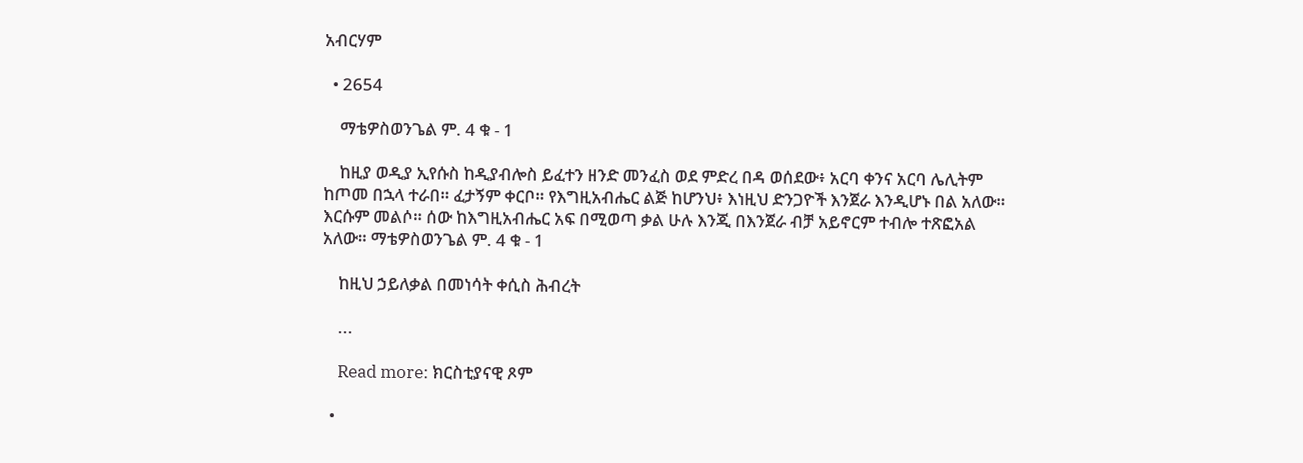አብርሃም

  • 2654

    ማቴዎስወንጌል ም. 4 ቁ - 1

    ከዚያ ወዲያ ኢየሱስ ከዲያብሎስ ይፈተን ዘንድ መንፈስ ወደ ምድረ በዳ ወሰደው፥ አርባ ቀንና አርባ ሌሊትም ከጦመ በኋላ ተራበ። ፈታኝም ቀርቦ። የእግዚአብሔር ልጅ ከሆንህ፥ እነዚህ ድንጋዮች እንጀራ እንዲሆኑ በል አለው። እርሱም መልሶ። ሰው ከእግዚአብሔር አፍ በሚወጣ ቃል ሁሉ እንጂ በእንጀራ ብቻ አይኖርም ተብሎ ተጽፎአል አለው። ማቴዎስወንጌል ም. 4 ቁ - 1

    ከዚህ ኃይለቃል በመነሳት ቀሲስ ሕብረት

    ...

    Read more: ክርስቲያናዊ ጾም

  •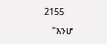2155

    "እንሆ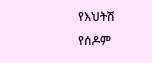የእህትሽ የሰዶም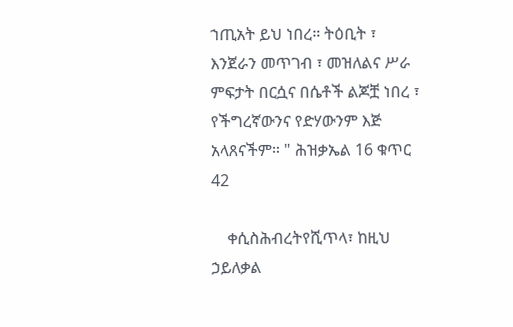ኀጢአት ይህ ነበረ። ትዕቢት ፣ እንጀራን መጥገብ ፣ መዝለልና ሥራ ምፍታት በርሷና በሴቶች ልጆቿ ነበረ ፣ የችግረኛውንና የድሃውንም እጅ አላጸናችም። " ሕዝቃኤል 16 ቁጥር 42

    ቀሲስሕብረትየሺጥላ፣ ከዚህ ኃይለቃል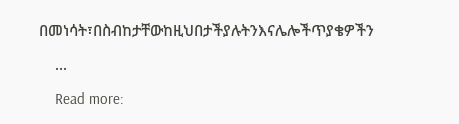በመነሳት፣በስብከታቸውከዚህበታችያሉትንእናሌሎችጥያቄዎችን

    ...

    Read more: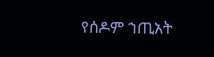የሰዶም ኀጢአት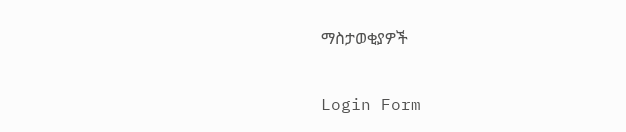ማስታወቂያዎች

Login Form